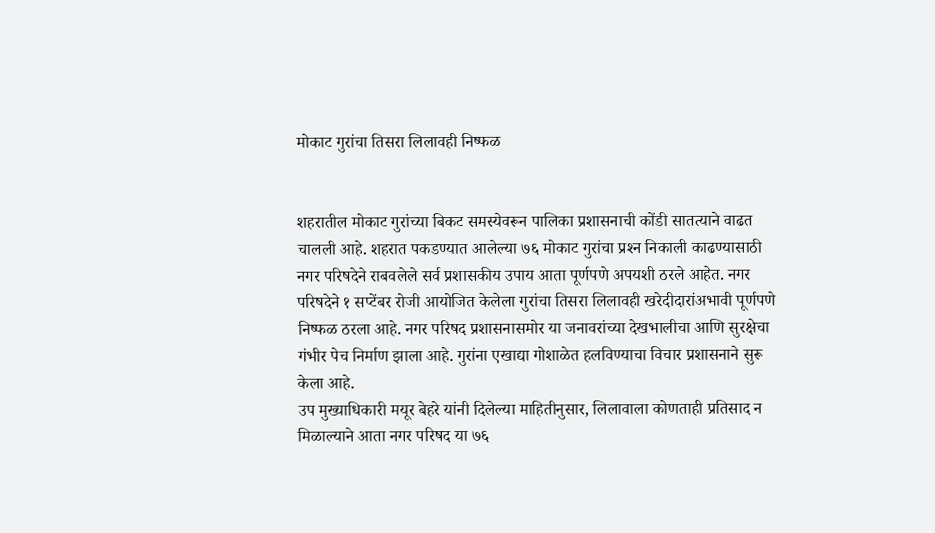मोकाट गुरांचा तिसरा लिलावही निष्फळ


शहरातील मोकाट गुरांच्या बिकट समस्येवरून पालिका प्रशासनाची कोंडी सातत्याने वाढत चालली आहे. शहरात पकडण्यात आलेल्या ७६ मोकाट गुरांचा प्रश्‍न निकाली काढण्यासाठी नगर परिषदेने राबवलेले सर्व प्रशासकीय उपाय आता पूर्णपणे अपयशी ठरले आहेत. नगर परिषदेने १ सप्टेंबर रोजी आयोजित केलेला गुरांचा तिसरा लिलावही खरेदीदारांअभावी पूर्णपणे निष्फळ ठरला आहे. नगर परिषद प्रशासनासमोर या जनावरांच्या देखभालीचा आणि सुरक्षेचा गंभीर पेच निर्माण झाला आहे. गुरांना एखाद्या गोशाळेत हलविण्याचा विचार प्रशासनाने सुरू केला आहे.
उप मुख्याधिकारी मयूर बेहरे यांनी दिलेल्या माहितीनुसार, लिलावाला कोणताही प्रतिसाद न मिळाल्याने आता नगर परिषद या ७६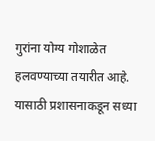गुरांना योग्य गोशाळेत हलवण्याच्या तयारीत आहे. यासाठी प्रशासनाकडून सध्या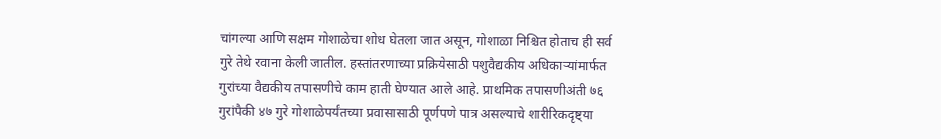चांगल्या आणि सक्षम गोशाळेचा शोध घेतला जात असून, गोशाळा निश्चित होताच ही सर्व गुरे तेथे रवाना केली जातील. हस्तांतरणाच्या प्रक्रियेसाठी पशुवैद्यकीय अधिकार्‍यांमार्फत गुरांच्या वैद्यकीय तपासणीचे काम हाती घेण्यात आले आहे. प्राथमिक तपासणीअंती ७६ गुरांपैकी ४७ गुरे गोशाळेपर्यंतच्या प्रवासासाठी पूर्णपणे पात्र असल्याचे शारीरिकदृष्ट्या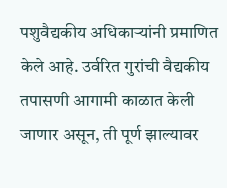पशुवैद्यकीय अधिकार्‍यांनी प्रमाणित केले आहे. उर्वरित गुरांची वैद्यकीय तपासणी आगामी काळात केली जाणार असून, ती पूर्ण झाल्यावर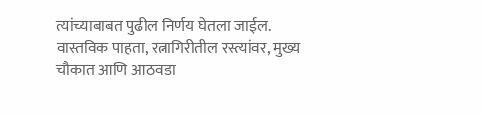त्यांच्याबाबत पुढील निर्णय घेतला जाईल.
वास्तविक पाहता, रत्नागिरीतील रस्त्यांवर, मुख्य चौकात आणि आठवडा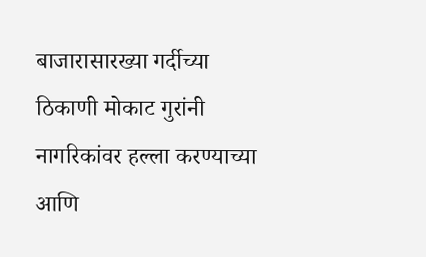बाजारासारख्या गर्दीच्या ठिकाणी मोकाट गुरांनी नागरिकांवर हल्ला करण्याच्या आणि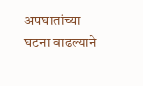अपघातांच्या घटना वाढल्याने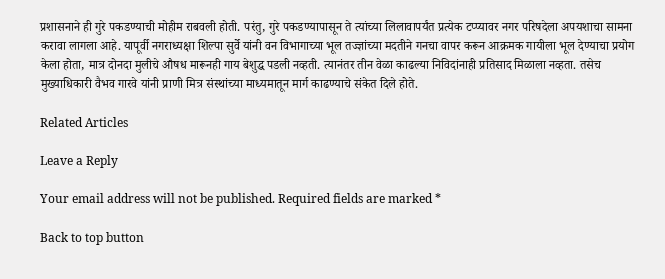प्रशासनाने ही गुरे पकडण्याची मोहीम राबवली होती. परंतु, गुरे पकडण्यापासून ते त्यांच्या लिलावापर्यंत प्रत्येक टप्प्यावर नगर परिषदेला अपयशाचा सामना करावा लागला आहे. यापूर्वी नगराध्यक्षा शिल्पा सुर्वे यांनी वन विभागाच्या भूल तज्ज्ञांच्या मदतीने गनचा वापर करून आक्रमक गायीला भूल देण्याचा प्रयोग केला होता, मात्र दोनदा मुलीचे औषध मारूनही गाय बेशुद्ध पडली नव्हती. त्यानंतर तीन वेळा काढल्या निविदांनाही प्रतिसाद मिळाला नव्हता. तसेच मुख्याधिकारी वैभव गारवे यांनी प्राणी मित्र संस्थांच्या माध्यमातून मार्ग काढण्याचे संकेत दिले होते.

Related Articles

Leave a Reply

Your email address will not be published. Required fields are marked *

Back to top button